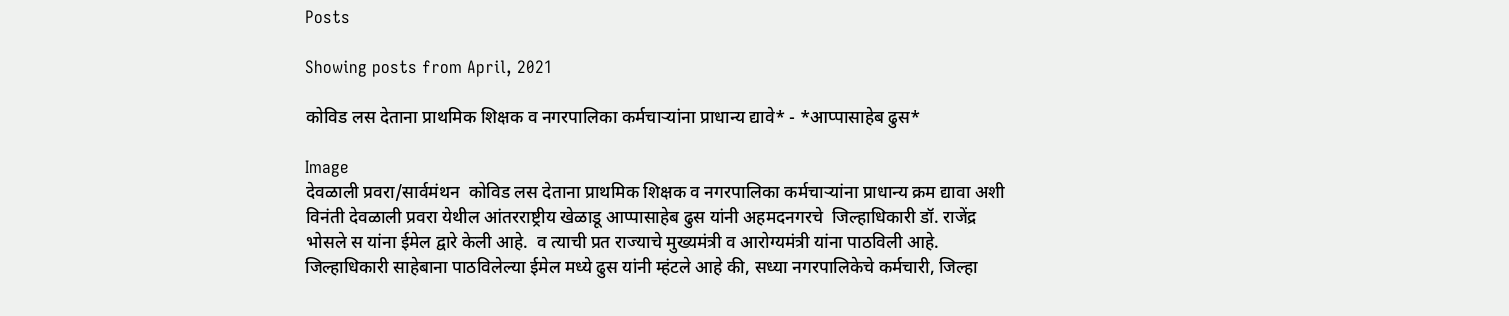Posts

Showing posts from April, 2021

कोविड लस देताना प्राथमिक शिक्षक व नगरपालिका कर्मचाऱ्यांना प्राधान्य द्यावे* - *आप्पासाहेब ढुस*

Image
देवळाली प्रवरा/सार्वमंथन  कोविड लस देताना प्राथमिक शिक्षक व नगरपालिका कर्मचाऱ्यांना प्राधान्य क्रम द्यावा अशी विनंती देवळाली प्रवरा येथील आंतरराष्ट्रीय खेळाडू आप्पासाहेब ढुस यांनी अहमदनगरचे  जिल्हाधिकारी डॉ. राजेंद्र भोसले स यांना ईमेल द्वारे केली आहे.  व त्याची प्रत राज्याचे मुख्यमंत्री व आरोग्यमंत्री यांना पाठविली आहे.   जिल्हाधिकारी साहेबाना पाठविलेल्या ईमेल मध्ये ढुस यांनी म्हंटले आहे की, सध्या नगरपालिकेचे कर्मचारी, जिल्हा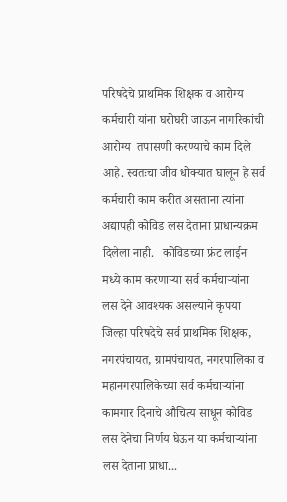परिषदेचे प्राथमिक शिक्षक व आरोग्य कर्मचारी यांना घरोघरी जाऊन नागरिकांची आरोग्य  तपासणी करण्याचे काम दिले आहे. स्वतःचा जीव धोक्यात घालून हे सर्व कर्मचारी काम करीत असताना त्यांना अद्यापही कोविड लस देताना प्राधान्यक्रम दिलेला नाही.   कोविडच्या फ्रंट लाईन मध्ये काम करणाऱ्या सर्व कर्मचाऱ्यांना लस देने आवश्यक असल्याने कृपया जिल्हा परिषदेचे सर्व प्राथमिक शिक्षक, नगरपंचायत, ग्रामपंचायत, नगरपालिका व महानगरपालिकेच्या सर्व कर्मचाऱ्यांना कामगार दिनाचे औचित्य साधून कोविड लस देनेचा निर्णय घेऊन या कर्मचाऱ्यांना लस देताना प्राधा...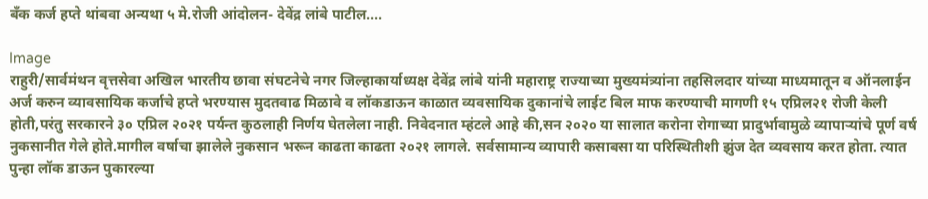बँक कर्ज हप्ते थांबवा अन्यथा ५ मे.रोजी आंदोलन- देवेंद्र लांबे पाटील....

Image
राहुरी/सार्वमंथन वृत्तसेवा अखिल भारतीय छावा संघटनेचे नगर जिल्हाकार्याध्यक्ष देवेंद्र लांबे यांनी महाराष्ट्र राज्याच्या मुख्यमंत्र्यांना तहसिलदार यांच्या माध्यमातून व ऑनलाईन अर्ज करुन व्यावसायिक कर्जाचे हप्ते भरण्यास मुदतवाढ मिळावे व लॉकडाऊन काळात व्यवसायिक दुकानांचे लाईट बिल माफ करण्याची मागणी १५ एप्रिल२१ रोजी केली होती,परंतु सरकारने ३० एप्रिल २०२१ पर्यन्त कुठलाही निर्णय घेतलेला नाही. निवेदनात म्हंटले आहे की,सन २०२० या सालात करोना रोगाच्या प्रादुर्भावामुळे व्यापार्‍यांचे पूर्ण वर्ष नुकसानीत गेले होते.मागील वर्षाचा झालेले नुकसान भरून काढता काढता २०२१ लागले. सर्वसामान्य व्यापारी कसाबसा या परिस्थितीशी झुंज देत व्यवसाय करत होता. त्यात पुन्हा लॉक डाऊन पुकारल्या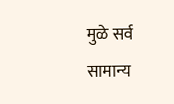मुळे सर्व सामान्य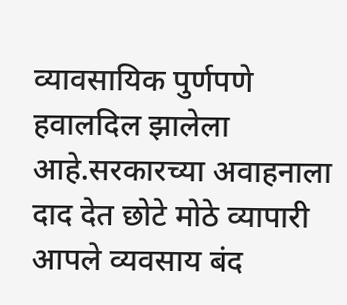व्यावसायिक पुर्णपणे हवालदिल झालेला आहे.सरकारच्या अवाहनाला दाद देत छोटे मोठे व्यापारी आपले व्यवसाय बंद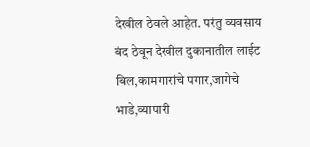देखील ठेवले आहेत. परंतु व्यवसाय बंद ठेवून देखील दुकानातील लाईट बिल,कामगारांचे पगार,जागेचे भाडे,व्यापारी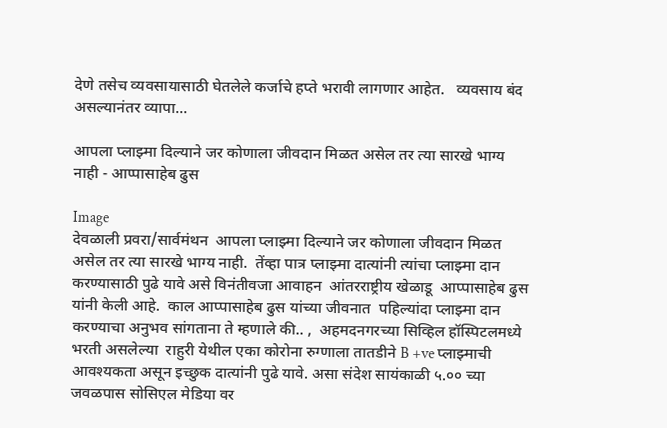देणे तसेच व्यवसायासाठी घेतलेले कर्जाचे हप्ते भरावी लागणार आहेत.   व्यवसाय बंद असल्यानंतर व्यापा...

आपला प्लाझ्मा दिल्याने जर कोणाला जीवदान मिळत असेल तर त्या सारखे भाग्य नाही - आप्पासाहेब ढुस

Image
देवळाली प्रवरा/सार्वमंथन  आपला प्लाझ्मा दिल्याने जर कोणाला जीवदान मिळत असेल तर त्या सारखे भाग्य नाही.  तेंव्हा पात्र प्लाझ्मा दात्यांनी त्यांचा प्लाझ्मा दान करण्यासाठी पुढे यावे असे विनंतीवजा आवाहन  आंतरराष्ट्रीय खेळाडू  आप्पासाहेब ढुस यांनी केली आहे.  काल आप्पासाहेब ढुस यांच्या जीवनात  पहिल्यांदा प्लाझ्मा दान करण्याचा अनुभव सांगताना ते म्हणाले की.. ,  अहमदनगरच्या सिव्हिल हॉस्पिटलमध्ये भरती असलेल्या  राहुरी येथील एका कोरोना रुग्णाला तातडीने B +ve प्लाझ्माची आवश्यकता असून इच्छुक दात्यांनी पुढे यावे. असा संदेश सायंकाळी ५.०० च्या जवळपास सोसिएल मेडिया वर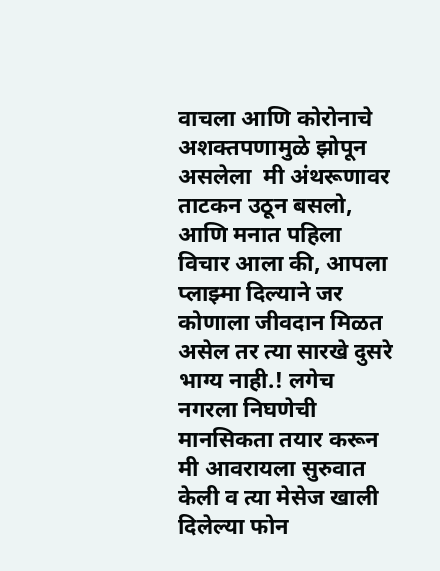वाचला आणि कोरोनाचे अशक्तपणामुळे झोपून असलेला  मी अंथरूणावर ताटकन उठून बसलो, आणि मनात पहिला विचार आला की, आपला प्लाझ्मा दिल्याने जर कोणाला जीवदान मिळत असेल तर त्या सारखे दुसरे भाग्य नाही.! लगेच नगरला निघणेची मानसिकता तयार करून मी आवरायला सुरुवात केली व त्या मेसेज खाली दिलेल्या फोन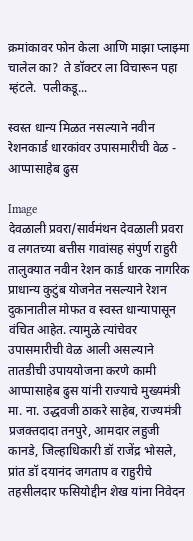क्रमांकावर फोन केला आणि माझा प्लाझ्मा चालेल का?  ते डॉक्टर ला विचारून पहा म्हंटले.  पलीकडू...

स्वस्त धान्य मिळत नसल्याने नवीन रेशनकार्ड धारकांवर उपासमारीची वेळ - आप्पासाहेब ढुस

Image
देवळाली प्रवरा/सार्वमंथन देवळाली प्रवरा व लगतच्या बत्तीस गावांसह संपुर्ण राहुरी तालुक्यात नवीन रेशन कार्ड धारक नागरिक प्राधान्य कुटुंब योजनेत नसल्याने रेशन दुकानातील मोफत व स्वस्त धान्यापासून वंचित आहेत. त्यामुळे त्यांचेवर उपासमारीची वेळ आली असल्याने तातडीची उपाययोजना करणे कामी आप्पासाहेब ढुस यांनी राज्याचे मुख्यमंत्री मा. ना. उद्धवजी ठाकरे साहेब, राज्यमंत्री प्रजक्तदादा तनपुरे, आमदार लहुजी कानडे, जिल्हाधिकारी डॉ राजेंद्र भोसले, प्रांत डॉ दयानंद जगताप व राहुरीचे तहसीलदार फसियोद्दीन शेख यांना निवेदन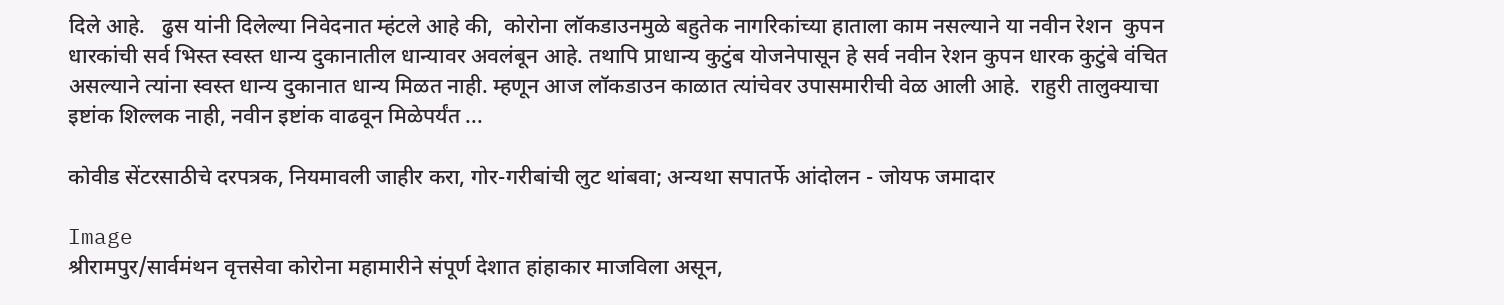दिले आहे.   ढुस यांनी दिलेल्या निवेदनात म्हंटले आहे की,  कोरोना लॉकडाउनमुळे बहुतेक नागरिकांच्या हाताला काम नसल्याने या नवीन रेशन  कुपन धारकांची सर्व भिस्त स्वस्त धान्य दुकानातील धान्यावर अवलंबून आहे. तथापि प्राधान्य कुटुंब योजनेपासून हे सर्व नवीन रेशन कुपन धारक कुटुंबे वंचित असल्याने त्यांना स्वस्त धान्य दुकानात धान्य मिळत नाही. म्हणून आज लॉकडाउन काळात त्यांचेवर उपासमारीची वेळ आली आहे.  राहुरी तालुक्याचा इष्टांक शिल्लक नाही, नवीन इष्टांक वाढवून मिळेपर्यंत ...

कोवीड सेंटरसाठीचे दरपत्रक, नियमावली जाहीर करा, गोर-गरीबांची लुट थांबवा; अन्यथा सपातर्फे आंदोलन - जोयफ जमादार

Image
श्रीरामपुर/सार्वमंथन वृत्तसेवा कोरोना महामारीने संपूर्ण देशात हांहाकार माजविला असून,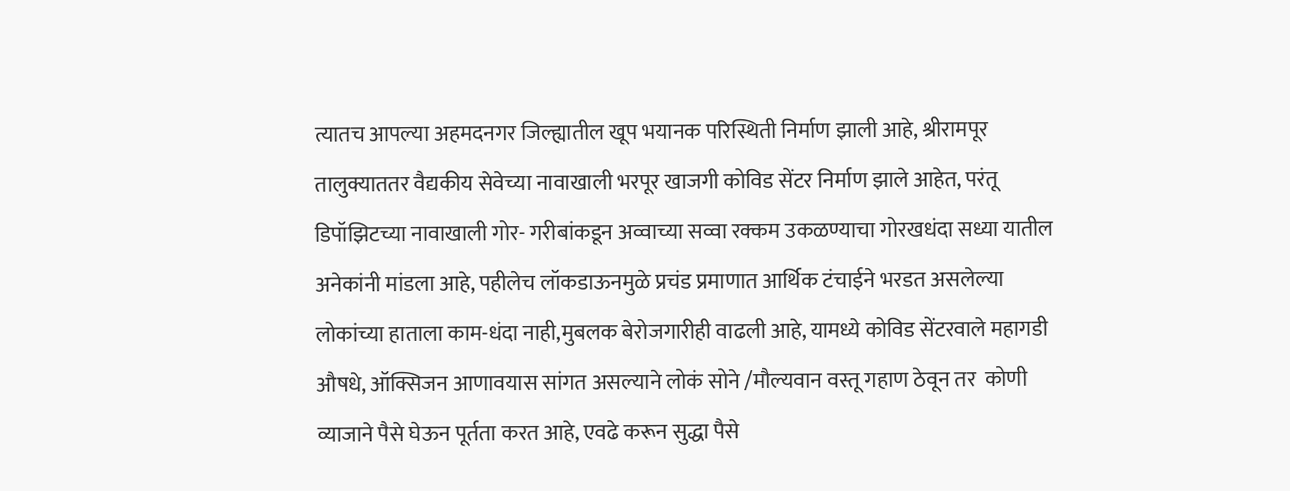त्यातच आपल्या अहमदनगर जिल्ह्यातील खूप भयानक परिस्थिती निर्माण झाली आहे, श्रीरामपूर तालुक्याततर वैद्यकीय सेवेच्या नावाखाली भरपूर खाजगी कोविड सेंटर निर्माण झाले आहेत, परंतू डिपॉझिटच्या नावाखाली गोर- गरीबांकडून अव्वाच्या सव्वा रक्कम उकळण्याचा गोरखधंदा सध्या यातील अनेकांनी मांडला आहे, पहीलेच लॉकडाऊनमुळे प्रचंड प्रमाणात आर्थिक टंचाईने भरडत असलेल्या लोकांच्या हाताला काम-धंदा नाही,मुबलक बेरोजगारीही वाढली आहे, यामध्ये कोविड सेंटरवाले महागडी औषधे, ऑक्सिजन आणावयास सांगत असल्याने लोकं सोने /मौल्यवान वस्तू गहाण ठेवून तर  कोणी व्याजाने पैसे घेऊन पूर्तता करत आहे, एवढे करून सुद्धा पैसे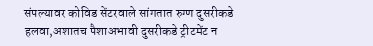संपल्यावर कोविड सेंटरवाले सांगतात रुग्ण दुसरीकडे हलवा,अशातच पैशाअभावी दुसरीकडे ट्रीटमेंट न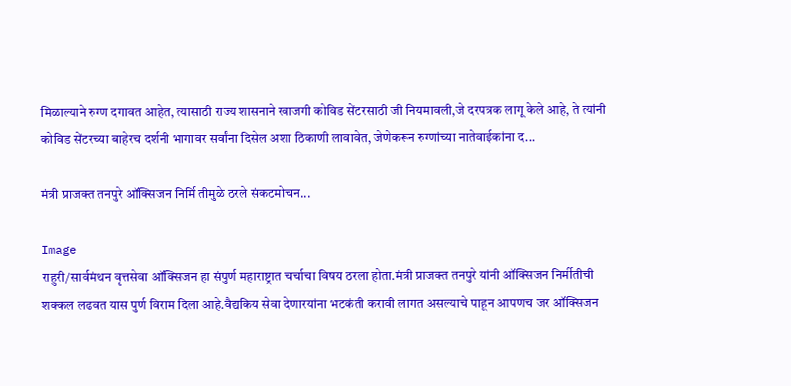मिळाल्याने रुग्ण दगावत आहेत, त्यासाठी राज्य शासनाने खाजगी कोविड सेंटरसाठी जी नियमावली,जे दरपत्रक लागू केले आहे, ते त्यांनी कोविड सेंटरच्या बाहेरच दर्शनी भागावर सर्वांना दिसेल अशा ठिकाणी लावावेत, जेणेकरून रुग्णांच्या नातेवाईकांना द...

मंत्री प्राजक्त तनपुरे ऑक्सिजन निर्मि तीमुळे ठरले संकटमोचन...

Image
राहुरी/सार्वमंथन वृत्तसेवा ऑक्सिजन हा संपुर्ण महाराष्ट्रात चर्चाचा विषय ठरला होता.मंत्री प्राजक्त तनपुरे यांनी ऑक्सिजन निर्मीतीची शक्कल लढवत यास पुर्ण विराम दिला आहे.वैद्यकिय सेवा देणारयांना भटकंती करावी लागत असल्याचे पाहून आपणच जर ऑक्सिजन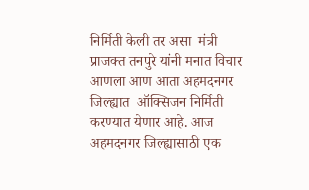निर्मिती केली तर असा  मंत्री प्राजक्त तनपुरे यांनी मनात विचार आणला आण आता अहमदनगर जिल्ह्यात  ऑक्सिजन निर्मिती करण्यात येणार आहे. आज अहमदनगर जिल्ह्यासाठी एक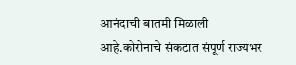आनंदाची बातमी मिळाली आहे.कोरोनाचे संकटात संपूर्ण राज्यभर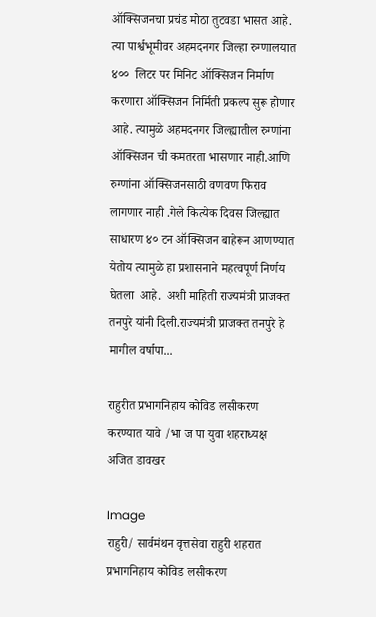ऑक्सिजनचा प्रचंड मोठा तुटवडा भासत आहे.  त्या पार्श्वभूमीवर अहमदनगर जिल्हा रुग्णालयात ४००  लिटर पर मिनिट ऑक्सिजन निर्माण करणारा ऑक्सिजन निर्मिती प्रकल्प सुरू होणार आहे. त्यामुळे अहमदनगर जिल्ह्यातील रुग्णांना ऑक्सिजन ची कमतरता भासणार नाही.आणि रुग्णांना ऑक्सिजनसाठी वणवण फिराव लागणार नाही .गेले कित्येक दिवस जिल्ह्यात साधारण ४० टन ऑक्सिजन बाहेरून आणण्यात येतोय त्यामुळे हा प्रशासनाने महत्वपूर्ण निर्णय घेतला  आहे.  अशी माहिती राज्यमंत्री प्राजक्त तनपुरे यांनी दिली.राज्यमंत्री प्राजक्त तनपुरे हे मागील वर्षापा...

राहुरीत प्रभागनिहाय कोविड लसीकरण करण्यात यावे /भा ज पा युवा शहराध्यक्ष अजित डावखर

Image
राहुरी/ सार्वमंथन‌ वृत्तसेवा राहुरी शहरात प्रभागनिहाय कोविड लसीकरण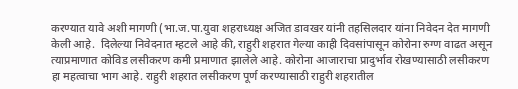करण्यात यावे अशी मागणी (भा.ज.पा.युवा शहराध्यक्ष अजित डावखर यांनी तहसिलदार यांना निवेदन देत मागणी केली आहे.  दिलेल्या निवेदनात म्हटले आहे की, राहुरी शहरात गेल्या काही दिवसांपासून कोरोना रुग्ण वाढत असून त्याप्रमाणात कोविड लसीकरण कमी प्रमाणात झालेले आहे. कोरोना आजाराचा प्रादुर्भाव रोखण्यासाठी लसीकरण हा महत्वाचा भाग आहे. राहुरी शहरात लसीकरण पूर्ण करण्यासाठी राहुरी शहरातील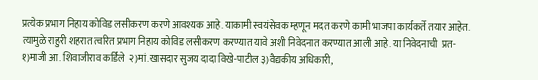प्रत्येक प्रभाग निहाय कोविड लसीकरण करणे आवश्यक आहे. याकामी स्वयंसेवक म्हणून मदत करणे कामी भाजपा कार्यकर्ते तयार आहेत. त्यामुळे राहुरी शहरात त्वरित प्रभाग निहाय कोविड लसीकरण करण्यात यावे अशी निवेदनात करण्यात आली आहे. या निवेदनाची  प्रत- १)माजी आ. शिवाजीराव कर्डिले  २)मां.खासदार सुजय दादा विखे-पाटील ३)वैद्यकीय अधिकारी,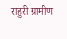राहुरी ग्रामीण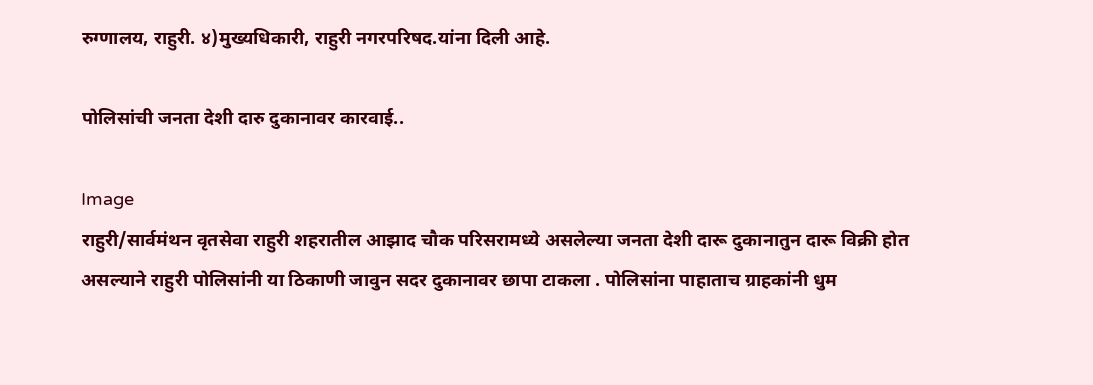रुग्णालय, राहुरी. ४)मुख्यधिकारी, राहुरी नगरपरिषद.यांना‌‌ दिली‌ आहे.

पोलिसांची जनता देशी दारु दुकानावर कारवाई..

Image
राहुरी/सार्वमंथन वृतसेवा राहुरी शहरातील आझाद चौक परिसरामध्ये असलेल्या जनता देशी दारू दुकानातुन दारू विक्री होत असल्याने राहुरी पोलिसांनी या ठिकाणी जावुन सदर दुकानावर छापा टाकला . पोलिसांना पाहाताच ग्राहकांनी धुम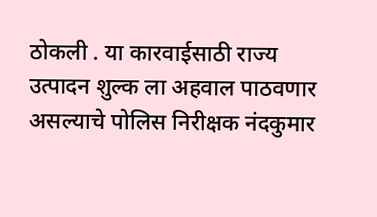ठोकली . या कारवाईसाठी राज्य उत्पादन शुल्क ला अहवाल पाठवणार असल्याचे पोलिस निरीक्षक नंदकुमार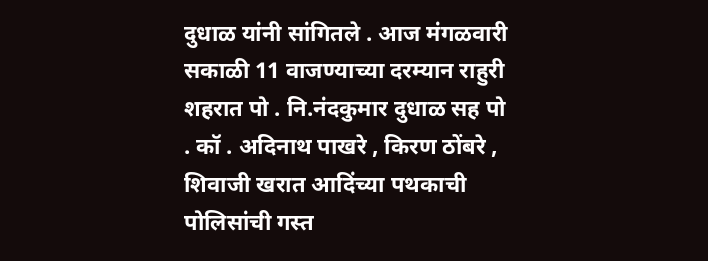दुधाळ यांनी सांगितले . आज मंगळवारी सकाळी 11 वाजण्याच्या दरम्यान राहुरी शहरात पो . नि.नंदकुमार दुधाळ सह पो . कॉ . अदिनाथ पाखरे , किरण ठोंबरे , शिवाजी खरात आदिंच्या पथकाची पोलिसांची गस्त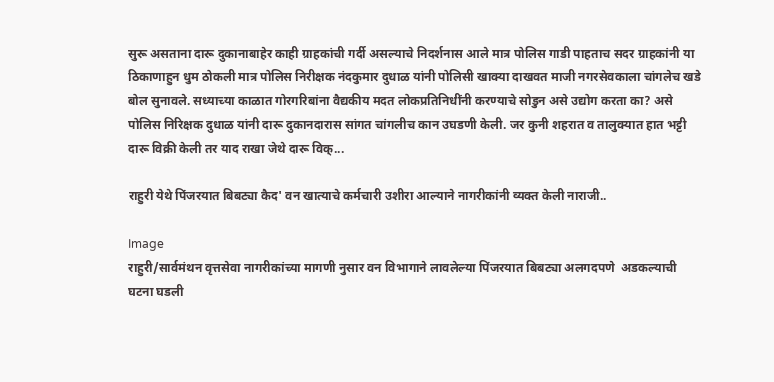सुरू असताना दारू दुकानाबाहेर काही ग्राहकांची गर्दी असल्याचे निदर्शनास आले मात्र पोलिस गाडी पाहताच सदर ग्राहकांनी या ठिकाणाहुन धुम ठोकली मात्र पोलिस निरीक्षक नंदकुमार दुधाळ यांनी पोलिसी खाक्या दाखवत माजी नगरसेवकाला चांगलेच खडे बोल सुनावले. सध्याच्या काळात गोरगरिबांना वैद्यकीय मदत लोकप्रतिनिधींनी करण्याचे सोडुन असे उद्योग करता का? असे पोलिस निरिक्षक दुधाळ यांनी दारू दुकानदारास सांगत चांगलीच कान उघडणी केली. जर कुनी शहरात व तालुक्यात हात भट्टी दारू विक्री केली तर याद राखा जेथे दारू विक्...

राहुरी येथे पिंजरयात बिबट्या कैद' वन खात्याचे कर्मचारी उशीरा आल्याने नागरीकांनी व्यक्त केली नाराजी..

Image
राहुरी/सार्वमंथन वृत्तसेवा नागरीकांच्या मागणी नुसार वन विभागाने लावलेल्या पिंजरयात बिबट्या अलगदपणे  अडकल्याची  घटना घडली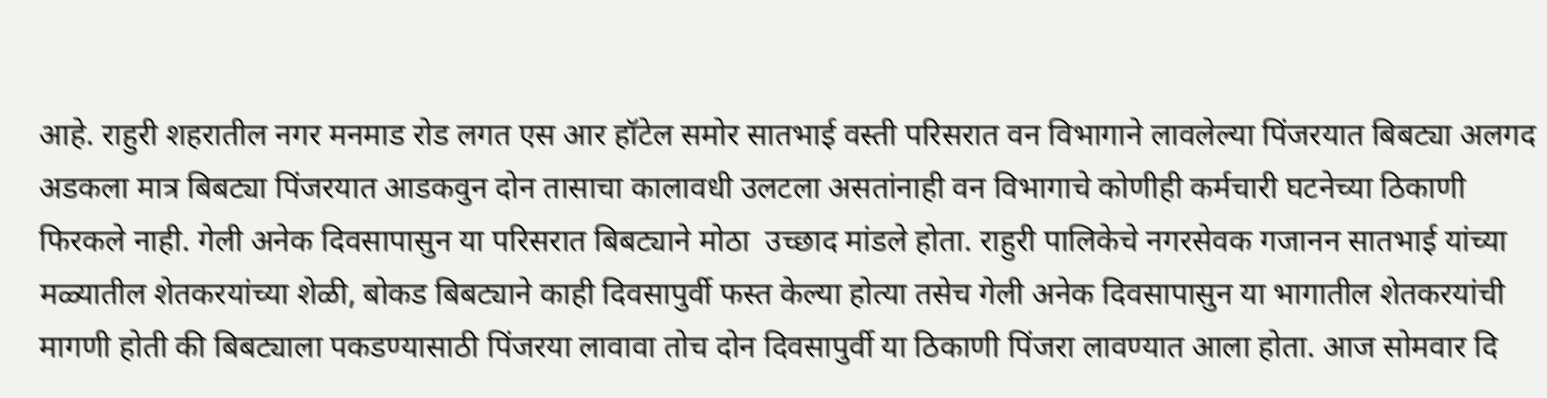आहे. राहुरी शहरातील नगर मनमाड रोड लगत एस आर हॉटेल समोर सातभाई वस्ती परिसरात वन विभागाने लावलेल्या पिंजरयात बिबट्या अलगद अडकला मात्र बिबट्या पिंजरयात आडकवुन दोन तासाचा कालावधी उलटला असतांनाही वन विभागाचे कोणीही कर्मचारी घटनेच्या ठिकाणी फिरकले नाही. गेली अनेक दिवसापासुन या परिसरात बिबट्याने मोठा  उच्छाद मांडले होता. राहुरी पालिकेचे नगरसेवक गजानन सातभाई यांच्या मळ्यातील शेतकरयांच्या शेळी, बोकड बिबट्याने काही दिवसापुर्वी फस्त केल्या होत्या तसेच गेली अनेक दिवसापासुन या भागातील शेतकरयांची मागणी होती की बिबट्याला पकडण्यासाठी पिंजरया लावावा तोच दोन दिवसापुर्वी या ठिकाणी पिंजरा लावण्यात आला होता. आज सोमवार दि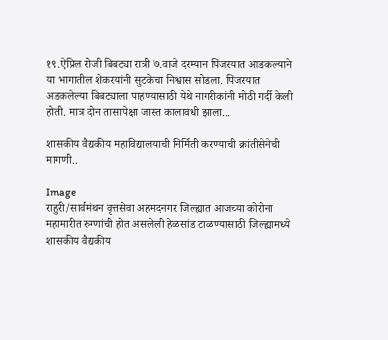१९.ऐप्रिल रोजी बिबट्या रात्री ७.वाजे दरम्यान पिंजरयात आडकल्याने या भागातील शेकरयांनी सुटकेचा निश्वास सोडला. पिंजरयात अडकलेल्या बिबट्याला पाहण्यासाठी येथे नागरीकांनी मोठी गर्दी केली होती. मात्र दोन तासापेक्षा जास्त कालावधी झाला...

शासकीय वैद्यकीय महाविद्यालयाची निर्मिती करण्याची क्रांतीसेनेची मागणी..

Image
राहुरी/सार्वमंथन वृत्तसेवा अहमदनगर जिल्ह्यात आजच्या कोरोना महामारीत रुग्णांची होत असलेली हेळसांड टाळण्यासाठी जिल्ह्यामध्ये शासकीय वैद्यकीय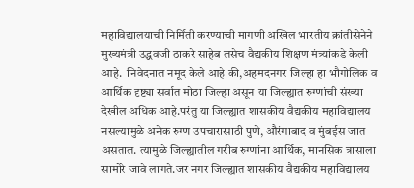महाविद्यालयाची निर्मिती करण्याची मागणी अखिल भारतीय क्रांतीसेनेने मुख्यमंत्री उद्धवजी ठाकरे साहेब तसेच वैद्यकीय शिक्षण मंत्र्यांकडे केली आहे.  निवेदनात नमूद केले आहे की,अहमदनगर जिल्हा हा भौगोलिक व आर्थिक दृष्ट्या सर्वात मोठा जिल्हा असून या जिल्ह्यात रुग्णांची संख्या देखील अधिक आहे.परंतु या जिल्ह्यात शासकीय वैद्यकीय महाविद्यालय नसल्यामुळे अनेक रुग्ण उपचारासाठी पुणे, औरंगाबाद व मुंबईस जात असतात. त्यामुळे जिल्ह्यातील गरीब रुग्णांना आर्थिक, मानसिक त्रासाला सामोरे जावे लागते.जर नगर जिल्ह्यात शासकीय वैद्यकीय महाविद्यालय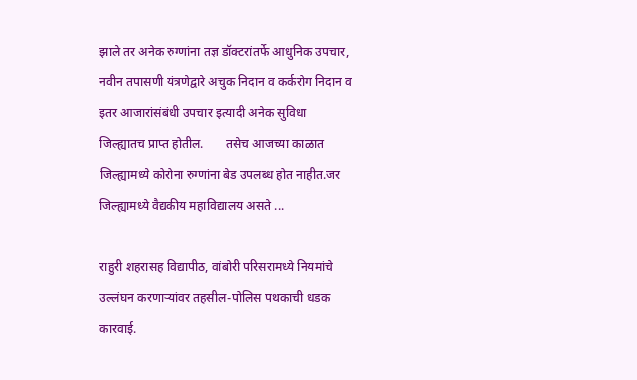झाले तर अनेक रुग्णांना तज्ञ डॉक्टरांतर्फे आधुनिक उपचार, नवीन तपासणी यंत्रणेद्वारे अचुक निदान व कर्करोग निदान व इतर आजारांसंबंधी उपचार इत्यादी अनेक सुविधा जिल्ह्यातच प्राप्त होतील.       तसेच आजच्या काळात जिल्ह्यामध्ये कोरोना रुग्णांना बेड उपलब्ध होत नाहीत.जर जिल्ह्यामध्ये वैद्यकीय महाविद्यालय असते ...

राहुरी शहरासह विद्यापीठ, वांबोरी परिसरामध्ये नियमांचे उल्लंघन करणाऱ्यांवर तहसील-पोलिस पथकाची धडक कारवाई.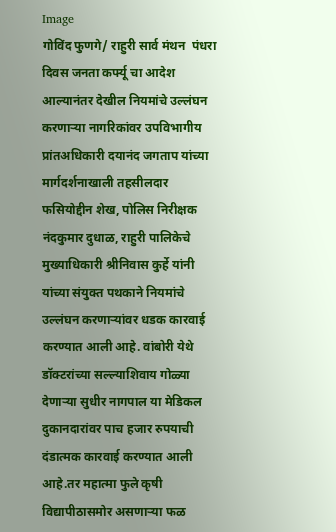Image
गोविंद फुणगे/ राहुरी सार्व मंथन  पंधरा दिवस जनता कर्फ्यू चा आदेश आल्यानंतर देखील नियमांचे उल्लंघन करणाऱ्या नागरिकांवर उपविभागीय प्रांतअधिकारी दयानंद जगताप यांच्या मार्गदर्शनाखाली तहसीलदार फसियोद्दीन शेख, पोलिस निरीक्षक नंदकुमार दुधाळ, राहुरी पालिकेचे मुख्याधिकारी श्रीनिवास कुर्हे यांनी यांच्या संयुक्त पथकाने नियमांचे उल्लंघन करणाऱ्यांवर धडक कारवाई करण्यात आली आहे. वांबोरी येथे डॉक्टरांच्या सल्ल्याशिवाय गोळ्या देणाऱ्या सुधीर नागपाल या मेडिकल दुकानदारांवर पाच हजार रुपयाची दंडात्मक कारवाई करण्यात आली आहे.तर महात्मा फुले कृषी विद्यापीठासमोर असणाऱ्या फळ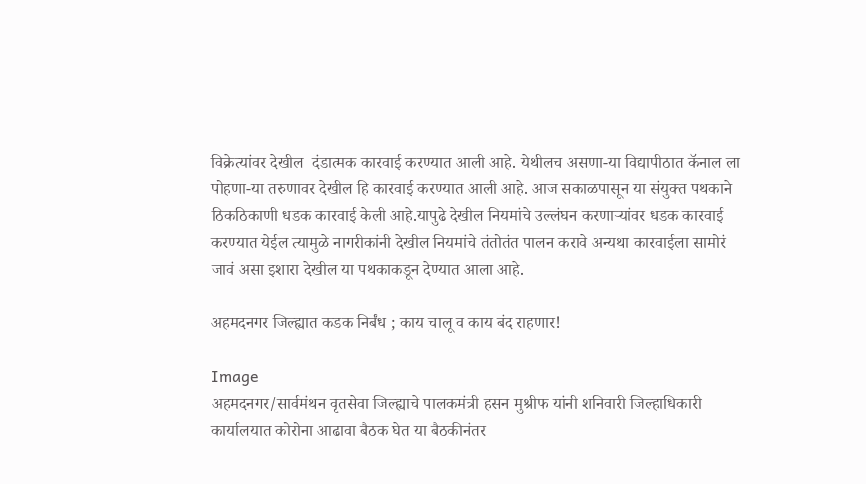विक्रेत्यांवर देखील  दंडात्मक कारवाई करण्यात आली आहे. येथीलच असणा-या विद्यापीठात कॅनाल ला पोहणा-या तरुणावर देखील हि कारवाई करण्यात आली आहे. आज सकाळपासून या संयुक्त पथकाने ठिकठिकाणी धडक कारवाई केली आहे.यापुढे देखील नियमांचे उल्लंघन करणाऱ्यांवर धडक कारवाई करण्यात येईल त्यामुळे नागरीकांनी देखील नियमांचे तंतोतंत पालन करावे अन्यथा कारवाईला सामोरं जावं असा इशारा देखील या पथकाकडून देण्यात आला आहे.

अहमदनगर जिल्ह्यात कडक निर्बंध ; काय चालू व काय बंद राहणार!

Image
अहमदनगर/सार्वमंथन वृतसेवा जिल्ह्याचे पालकमंत्री हसन मुश्रीफ यांनी शनिवारी जिल्हाधिकारी कार्यालयात कोरोना आढावा बैठक घेत या बैठकीनंतर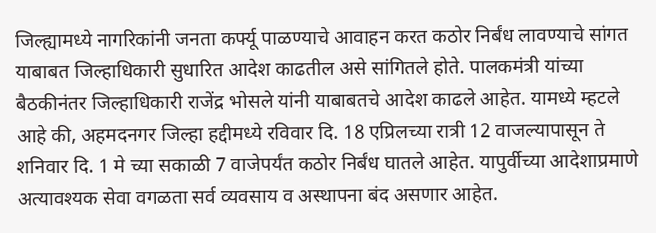जिल्ह्यामध्ये नागरिकांनी जनता कर्फ्यू पाळण्याचे आवाहन करत कठोर निर्बंध लावण्याचे सांगत याबाबत जिल्हाधिकारी सुधारित आदेश काढतील असे सांगितले होते. पालकमंत्री यांच्या बैठकीनंतर जिल्हाधिकारी राजेंद्र भोसले यांनी याबाबतचे आदेश काढले आहेत. यामध्ये म्हटले आहे की, अहमदनगर जिल्हा हद्दीमध्ये रविवार दि. 18 एप्रिलच्या रात्री 12 वाजल्यापासून ते शनिवार दि. 1 मे च्या सकाळी 7 वाजेपर्यंत कठोर निर्बंध घातले आहेत. यापुर्वीच्या आदेशाप्रमाणे अत्यावश्यक सेवा वगळता सर्व व्यवसाय व अस्थापना बंद असणार आहेत.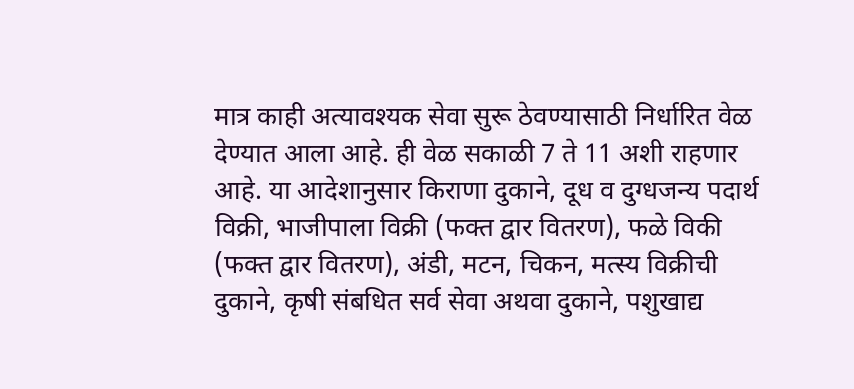मात्र काही अत्यावश्यक सेवा सुरू ठेवण्यासाठी निर्धारित वेळ देण्यात आला आहे. ही वेळ सकाळी 7 ते 11 अशी राहणार आहे. या आदेशानुसार किराणा दुकाने, दूध व दुग्धजन्य पदार्थ विक्री, भाजीपाला विक्री (फक्त द्वार वितरण), फळे विकी (फक्त द्वार वितरण), अंडी, मटन, चिकन, मत्स्य विक्रीची दुकाने, कृषी संबधित सर्व सेवा अथवा दुकाने, पशुखाद्य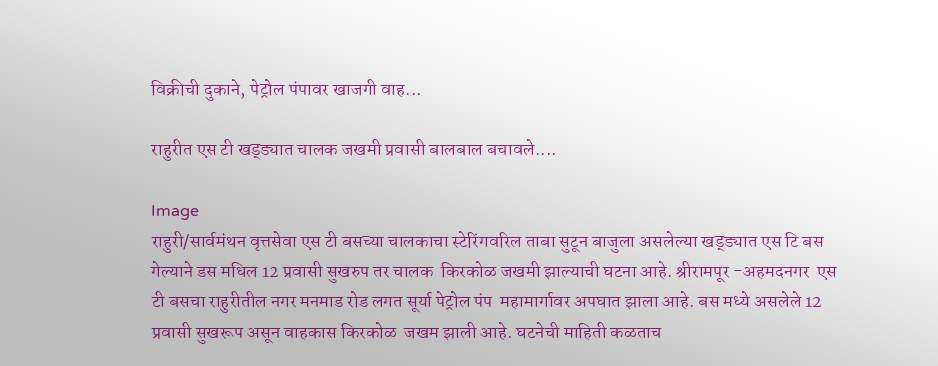विक्रीची दुकाने, पेट्रोल पंपावर खाजगी वाह...

राहुरीत एस टी खड्ड्यात चालक जखमी प्रवासी बालबाल बचावले....

Image
राहुरी/सार्वमंथन वृत्तसेवा एस टी बसच्या चालकाचा स्टेरिंगवरिल ताबा सुटून बाजुला असलेल्या खड्ड्यात एस टि बस गेल्याने डस मधिल 12 प्रवासी सुखरुप तर चालक  किरकोळ जखमी झाल्याची घटना आहे. श्रीरामपूर -अहमदनगर  एस टी बसचा राहुरीतील नगर मनमाड रोड लगत सूर्या पेट्रोल पंप  महामार्गावर अपघात झाला आहे. बस मध्ये असलेले 12 प्रवासी सुखरूप असून वाहकास किरकोळ  जखम झाली आहे. घटनेची माहिती कळताच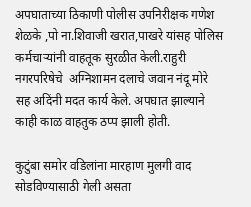अपघाताच्या ठिकाणी पोलीस उपनिरीक्षक गणेश शेळके ,पो ना.शिवाजी खरात,पाखरे यांसह पोलिस कर्मचाऱ्यांनी वाहतूक सुरळीत केली.राहुरी नगरपरिषेचे  अग्निशामन दलाचे जवान नंदू मोरे  सह अदिंनी मदत कार्य केले. अपघात झाल्याने काही काळ वाहतुक ठप्प झाली होती.

कुटुंबा समोर वडिलांना‌ मारहाण मुलगी वाद सोडविण्यासाठी गेली असता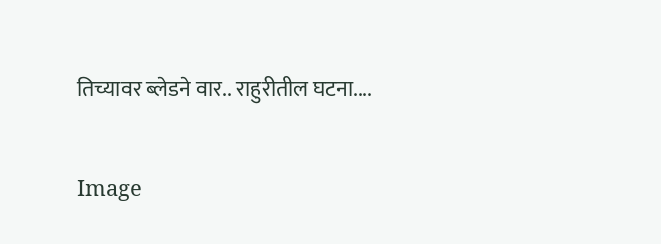तिच्यावर‌ ‌ब्लेडने वार.. राहुरीतील घटना....

Image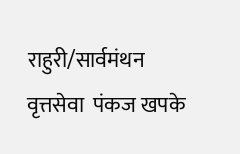राहुरी/सार्वमंथन वृत्तसेवा  पंकज खपके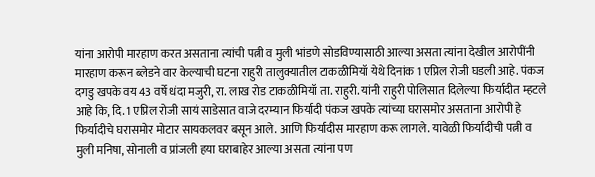यांना आरोपी मारहाण करत असताना त्यांची पत्नी व मुली भांडणे सोडविण्यासाठी आल्या असता त्यांना देखील आरोपींनी मारहाण करून ब्लेडने वार केल्याची घटना राहुरी तालुक्यातील टाकळीमियॉ येथे दिनांक 1 एप्रिल रोजी घडली आहे. पंकज दगडु खपके वय 43 वर्षे धंदा मजुरी, रा. लाख रोड टाकळीमियॉ ता. राहुरी. यांनी राहुरी पोलिसात दिलेल्या फिर्यादीत म्हटले आहे कि, दि. 1 एप्रिल रोजी सायं साडेसात वाजे दरम्यान फिर्यादी पंकज खपके त्यांच्या घरासमोर असताना आरोपी हे फिर्यादीचे घरासमोर मोटार सायकलवर बसून आले. आणि फिर्यादीस मारहाण करू लागले. यावेळी फिर्यादीची पत्नी व मुली मनिषा, सोनाली व प्रांजली हया घराबाहेर आल्या असता त्यांना पण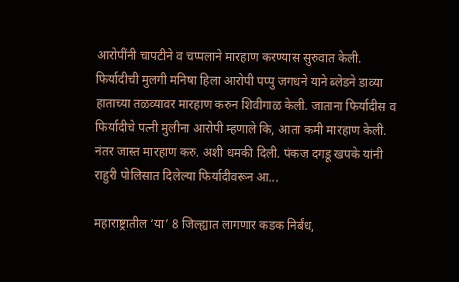आरोपींनी चापटीने व चप्पलाने मारहाण करण्यास सुरुवात केली. फिर्यादीची मुलगी मनिषा हिला आरोपी पप्पु जगधने याने ब्लेडने डाव्या हाताच्या तळव्यावर मारहाण करुन शिवीगाळ केली. जाताना फिर्यादीस व फिर्यादीचे पत्नी मुलीना आरोपी म्हणाले कि, आता कमी मारहाण केली. नंतर जास्त मारहाण करु. अशी धमकी दिली. पंकज दगडू खपके यांनी राहुरी पोलिसात दिलेल्या फिर्यादीवरून आ...

महाराष्ट्रातील ‘या’ 8 जिल्ह्यात लागणार कडक निर्बंध,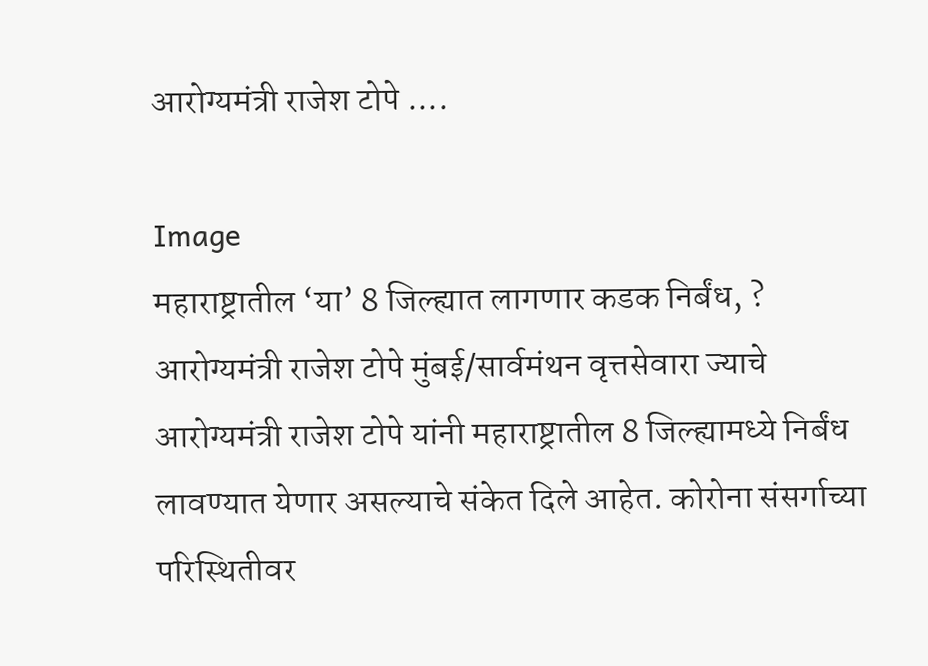आरोग्यमंत्री राजेश टोपे ....

Image
महाराष्ट्रातील ‘या’ 8 जिल्ह्यात लागणार कडक निर्बंध, ? आरोग्यमंत्री राजेश टोपे मुंबई/सार्वमंथन वृत्तसेवारा ज्याचे आरोग्यमंत्री राजेश टोपे यांनी महाराष्ट्रातील 8 जिल्ह्यामध्ये निर्बंध लावण्यात येणार असल्याचे संकेत दिले आहेत. कोरोना संसर्गाच्या परिस्थितीवर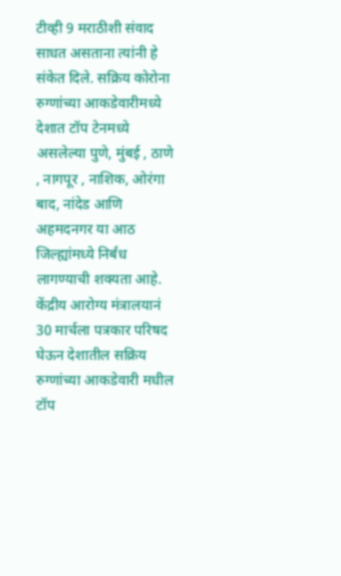टीव्ही 9 मराठीशी संवाद साधत असताना त्यांनी हे संकेत दिले. सक्रिय कोरोना रुग्णांच्या आकडेवारीमध्ये देशात टॉप टेनमध्ये असलेल्या पुणे, मुंबई , ठाणे , नागपूर , नाशिक, ओरंगा बाद, नांदेड आणि अहमदनगर या आठ जिल्ह्यांमध्ये निर्बंध लागण्याची शक्यता आहे.   केंद्रीय आरोग्य मंत्रालयानं 30 मार्चला पत्रकार परिषद घेऊन देशातील सक्रिय रुग्णांच्या आकडेवारी मधील टॉप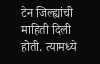टेन जिल्ह्यांची माहिती दिली होती. त्यामध्ये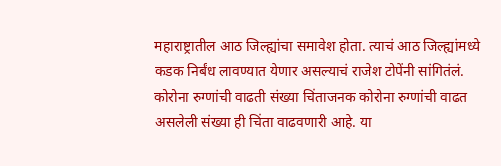महाराष्ट्रातील आठ जिल्ह्यांचा समावेश होता. त्याचं आठ जिल्ह्यांमध्ये कडक निर्बंध लावण्यात येणार असल्याचं राजेश टोपेंनी सांगितंलं. कोरोना रुग्णांची वाढती संख्या चिंताजनक कोरोना रुग्णांची वाढत असलेली संख्या ही चिंता वाढवणारी आहे. या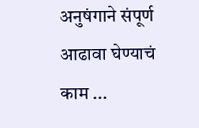अनुषंगाने संपूर्ण आढावा घेण्याचं काम ...